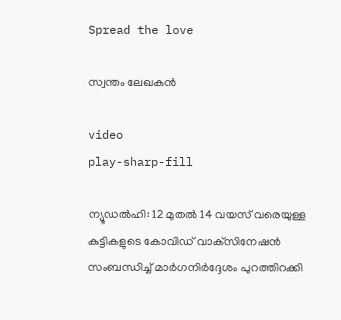Spread the love

സ്വന്തം ലേഖകൻ

video
play-sharp-fill

ന്യൂഡൽഹി: 12 മുതൽ 14 വയസ് വരെയുള്ള കുട്ടികളുടെ കോവിഡ് വാക്‌സിനേഷൻ സംബന്ധിച്ച് മാർഗനിർദ്ദേശം പുറത്തിറക്കി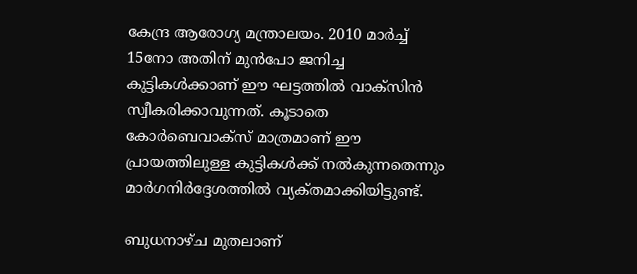കേന്ദ്ര ആരോഗ്യ മന്ത്രാലയം. 2010 മാർച്ച് 15നോ അതിന് മുൻപോ ജനിച്ച കുട്ടികൾക്കാണ് ഈ ഘട്ടത്തിൽ വാക്‌സിൻ സ്വീകരിക്കാവുന്നത്. കൂടാതെ കോർബെവാക്‌സ് മാത്രമാണ് ഈ പ്രായത്തിലുള്ള കുട്ടികൾക്ക് നൽകുന്നതെന്നും മാർഗനിർദ്ദേശത്തിൽ വ്യക്‌തമാക്കിയിട്ടുണ്ട്‌.

ബുധനാഴ്‌ച മുതലാണ്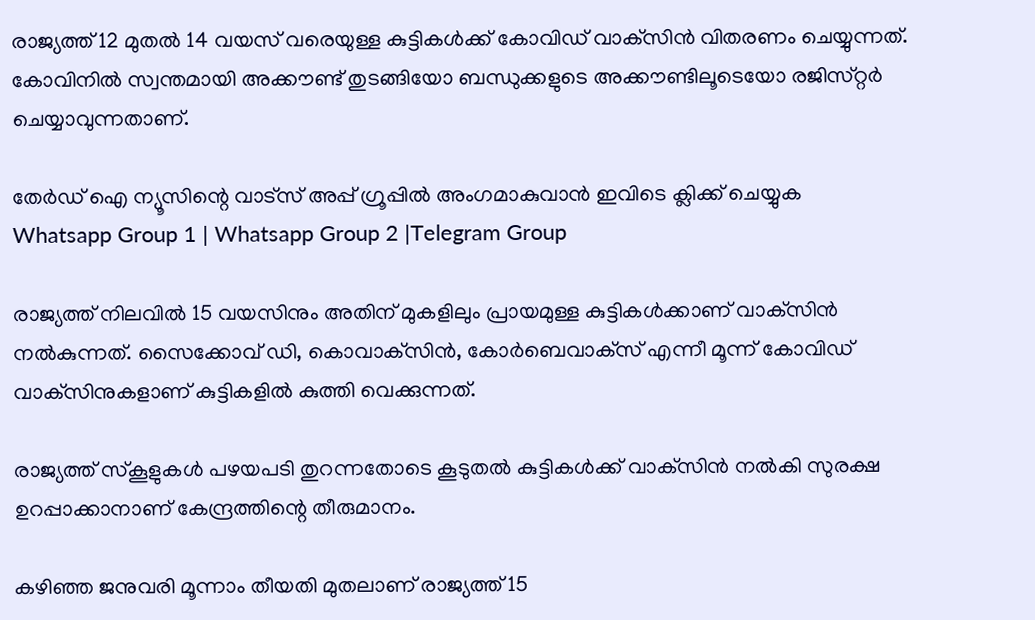രാജ്യത്ത് 12 മുതൽ 14 വയസ് വരെയുള്ള കുട്ടികൾക്ക് കോവിഡ് വാക്‌സിൻ വിതരണം ചെയ്യുന്നത്. കോവിനിൽ സ്വന്തമായി അക്കൗണ്ട് തുടങ്ങിയോ ബന്ധുക്കളുടെ അക്കൗണ്ടിലൂടെയോ രജിസ്‌റ്റര്‍ ചെയ്യാവുന്നതാണ്.

തേർഡ് ഐ ന്യൂസിന്റെ വാട്സ് അപ്പ് ഗ്രൂപ്പിൽ അംഗമാകുവാൻ ഇവിടെ ക്ലിക്ക് ചെയ്യുക
Whatsapp Group 1 | Whatsapp Group 2 |Telegram Group

രാജ്യത്ത് നിലവിൽ 15 വയസിനും അതിന് മുകളിലും പ്രായമുള്ള കുട്ടികൾക്കാണ് വാക്‌സിൻ നൽകുന്നത്. സൈക്കോവ് ഡി, കൊവാക്‌സിൻ, കോർബെവാക്‌സ് എന്നീ മൂന്ന് കോവിഡ് വാക്‌സിനുകളാണ് കുട്ടികളിൽ കുത്തി വെക്കുന്നത്.

രാജ്യത്ത് സ്‌കൂളുകൾ പഴയപടി തുറന്നതോടെ കൂടുതൽ കുട്ടികൾക്ക് വാക്‌സിൻ നൽകി സുരക്ഷ ഉറപ്പാക്കാനാണ് കേന്ദ്രത്തിന്റെ തീരുമാനം.

കഴിഞ്ഞ ജനുവരി മൂന്നാം തീയതി മുതലാണ് രാജ്യത്ത് 15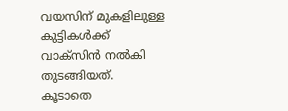വയസിന് മുകളിലുള്ള കുട്ടികൾക്ക് വാക്‌സിൻ നൽകി തുടങ്ങിയത്. കൂടാതെ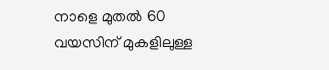നാളെ മുതൽ 60 വയസിന് മുകളിലുള്ള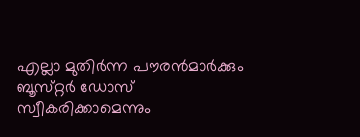എല്ലാ മുതിർന്ന പൗരൻമാർക്കും ബൂസ്‌റ്റർ ഡോസ് സ്വീകരിക്കാമെന്നും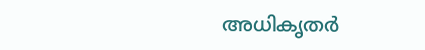അധികൃതർ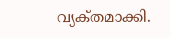വ്യക്‌തമാക്കി.